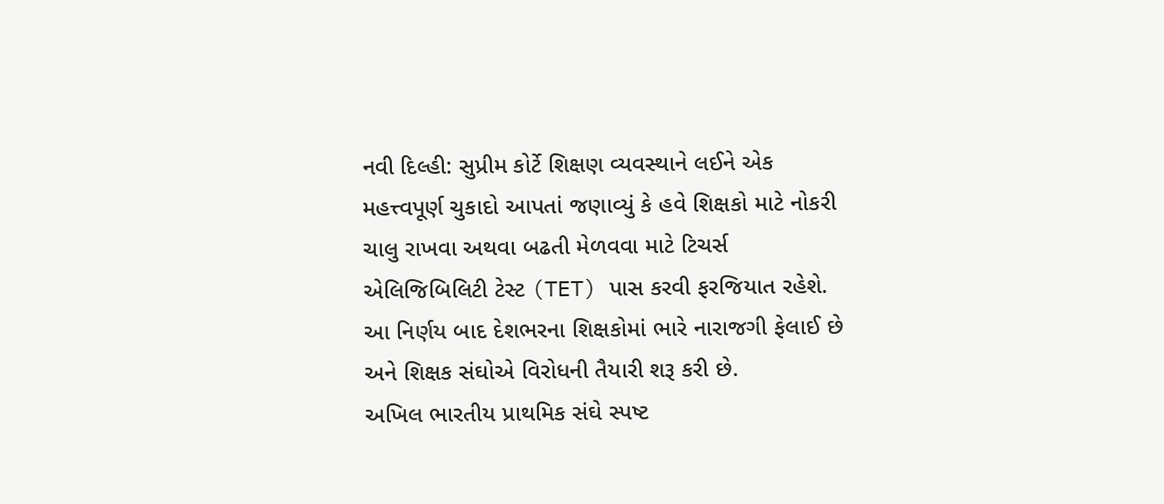નવી દિલ્હી: સુપ્રીમ કોર્ટે શિક્ષણ વ્યવસ્થાને લઈને એક મહત્ત્વપૂર્ણ ચુકાદો આપતાં જણાવ્યું કે હવે શિક્ષકો માટે નોકરી ચાલુ રાખવા અથવા બઢતી મેળવવા માટે ટિચર્સ એલિજિબિલિટી ટેસ્ટ (TET) પાસ કરવી ફરજિયાત રહેશે. આ નિર્ણય બાદ દેશભરના શિક્ષકોમાં ભારે નારાજગી ફેલાઈ છે અને શિક્ષક સંઘોએ વિરોધની તૈયારી શરૂ કરી છે.
અખિલ ભારતીય પ્રાથમિક સંઘે સ્પષ્ટ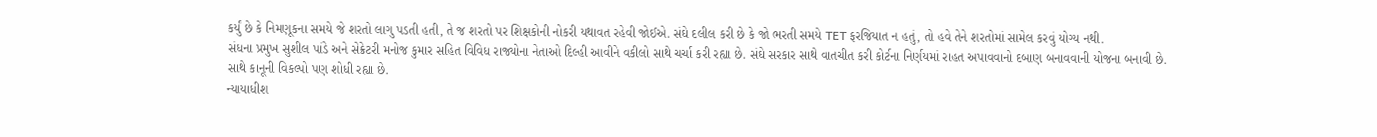કર્યું છે કે નિમણૂકના સમયે જે શરતો લાગુ પડતી હતી, તે જ શરતો પર શિક્ષકોની નોકરી યથાવત રહેવી જોઈએ. સંઘે દલીલ કરી છે કે જો ભરતી સમયે TET ફરજિયાત ન હતું, તો હવે તેને શરતોમાં સામેલ કરવું યોગ્ય નથી.
સંધના પ્રમુખ સુશીલ પાંડે અને સેક્રેટરી મનોજ કુમાર સહિત વિવિધ રાજ્યોના નેતાઓ દિલ્હી આવીને વકીલો સાથે ચર્ચા કરી રહ્યા છે. સંઘે સરકાર સાથે વાતચીત કરી કોર્ટના નિર્ણયમાં રાહત અપાવવાનો દબાણ બનાવવાની યોજના બનાવી છે. સાથે કાનૂની વિકલ્પો પણ શોધી રહ્યા છે.
ન્યાયાધીશ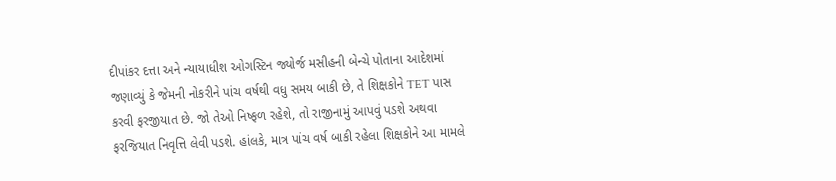દીપાંકર દત્તા અને ન્યાયાધીશ ઓગસ્ટિન જ્યોર્જ મસીહની બેન્ચે પોતાના આદેશમાં જણાવ્યું કે જેમની નોકરીને પાંચ વર્ષથી વધુ સમય બાકી છે, તે શિક્ષકોને TET પાસ કરવી ફરજીયાત છે. જો તેઓ નિષ્ફળ રહેશે, તો રાજીનામું આપવું પડશે અથવા ફરજિયાત નિવૃત્તિ લેવી પડશે. હાંલકે, માત્ર પાંચ વર્ષ બાકી રહેલા શિક્ષકોને આ મામલે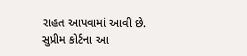રાહત આપવામાં આવી છે.
સુપ્રીમ કોર્ટના આ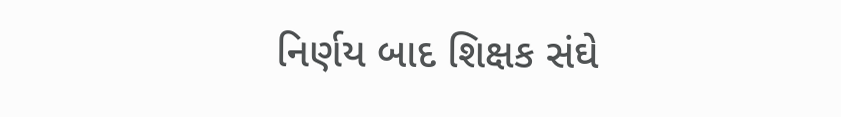નિર્ણય બાદ શિક્ષક સંઘે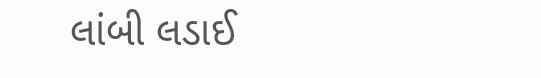લાંબી લડાઈ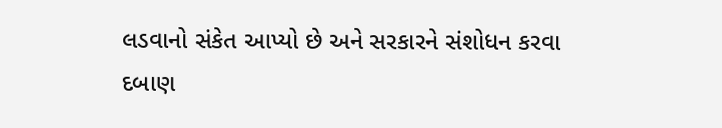લડવાનો સંકેત આપ્યો છે અને સરકારને સંશોધન કરવા દબાણ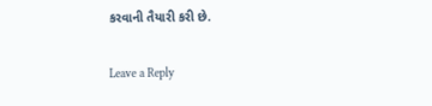કરવાની તૈયારી કરી છે.

Leave a Reply